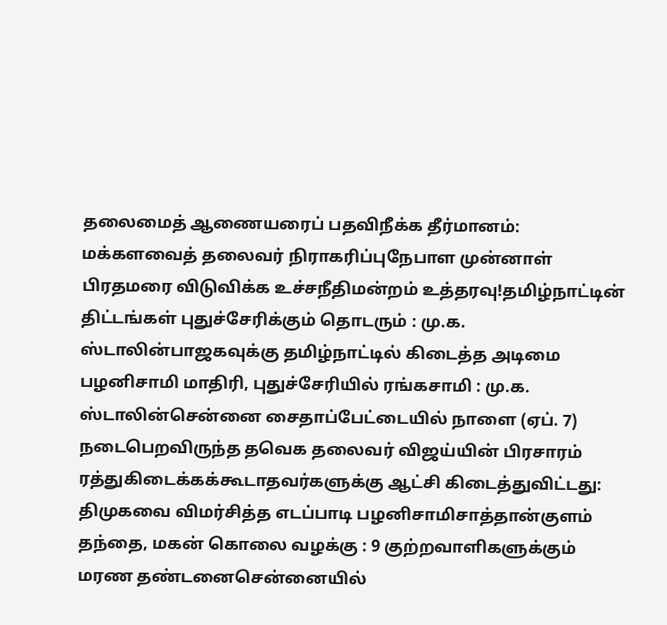தலைமைத் ஆணையரைப் பதவிநீக்க தீர்மானம்: மக்களவைத் தலைவர் நிராகரிப்புநேபாள முன்னாள் பிரதமரை விடுவிக்க உச்சநீதிமன்றம் உத்தரவு!தமிழ்நாட்டின் திட்டங்கள் புதுச்சேரிக்கும் தொடரும் : மு.க. ஸ்டாலின்பாஜகவுக்கு தமிழ்நாட்டில் கிடைத்த அடிமை பழனிசாமி மாதிரி, புதுச்சேரியில் ரங்கசாமி : மு.க. ஸ்டாலின்சென்னை சைதாப்பேட்டையில் நாளை (ஏப். 7) நடைபெறவிருந்த தவெக தலைவர் விஜய்யின் பிரசாரம் ரத்துகிடைக்கக்கூடாதவர்களுக்கு ஆட்சி கிடைத்துவிட்டது: திமுகவை விமர்சித்த எடப்பாடி பழனிசாமிசாத்தான்குளம் தந்தை, மகன் கொலை வழக்கு : 9 குற்றவாளிகளுக்கும் மரண தண்டனைசென்னையில்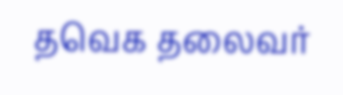தவெக தலைவர்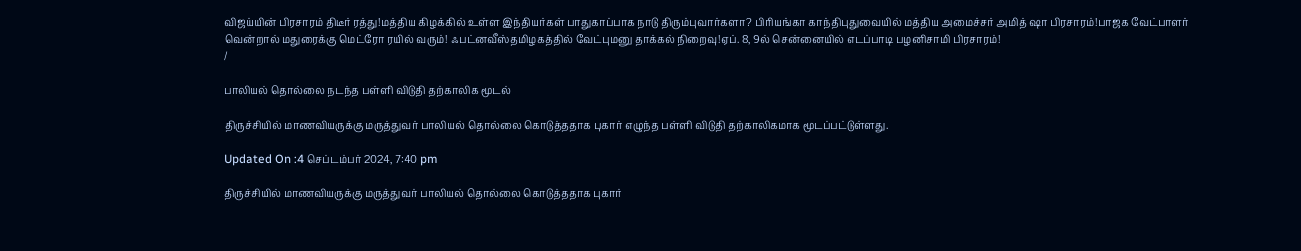விஜய்யின் பிரசாரம் திடீர் ரத்து!மத்திய கிழக்கில் உள்ள இந்தியர்கள் பாதுகாப்பாக நாடு திரும்புவார்களா? பிரியங்கா காந்திபுதுவையில் மத்திய அமைச்சர் அமித் ஷா பிரசாரம்!பாஜக வேட்பாளர் வென்றால் மதுரைக்கு மெட்ரோ ரயில் வரும்! ஃபட்னவீஸ்தமிழகத்தில் வேட்புமனு தாக்கல் நிறைவு!ஏப். 8, 9ல் சென்னையில் எடப்பாடி பழனிசாமி பிரசாரம்!
/

பாலியல் தொல்லை நடந்த பள்ளி விடுதி தற்காலிக மூடல்

திருச்சியில் மாணவியருக்கு மருத்துவர் பாலியல் தொல்லை கொடுத்ததாக புகார் எழுந்த பள்ளி விடுதி தற்காலிகமாக மூடப்பட்டுள்ளது.

Updated On :4 செப்டம்பர் 2024, 7:40 pm

திருச்சியில் மாணவியருக்கு மருத்துவர் பாலியல் தொல்லை கொடுத்ததாக புகார்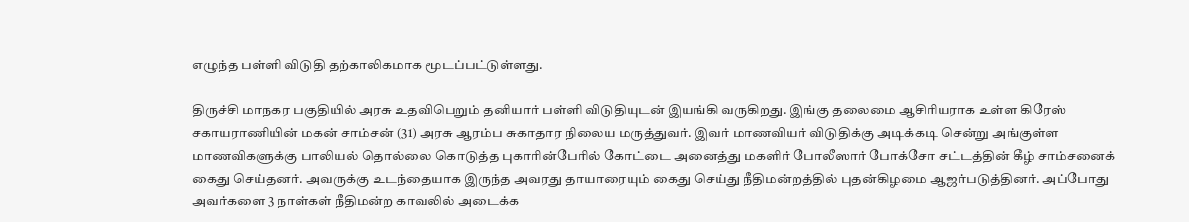எழுந்த பள்ளி விடுதி தற்காலிகமாக மூடப்பட்டுள்ளது.

திருச்சி மாநகர பகுதியில் அரசு உதவிபெறும் தனியார் பள்ளி விடுதியுடன் இயங்கி வருகிறது. இங்கு தலைமை ஆசிரியராக உள்ள கிரேஸ் சகாயராணியின் மகன் சாம்சன் (31) அரசு ஆரம்ப சுகாதார நிலைய மருத்துவர். இவர் மாணவியர் விடுதிக்கு அடிக்கடி சென்று அங்குள்ள மாணவிகளுக்கு பாலியல் தொல்லை கொடுத்த புகாரின்பேரில் கோட்டை அனைத்து மகளிர் போலீஸார் போக்சோ சட்டத்தின் கீழ் சாம்சனைக் கைது செய்தனர். அவருக்கு உடந்தையாக இருந்த அவரது தாயாரையும் கைது செய்து நீதிமன்றத்தில் புதன்கிழமை ஆஜர்படுத்தினர். அப்போது அவர்களை 3 நாள்கள் நீதிமன்ற காவலில் அடைக்க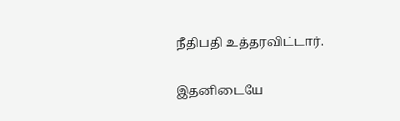நீதிபதி உத்தரவிட்டார்.

இதனிடையே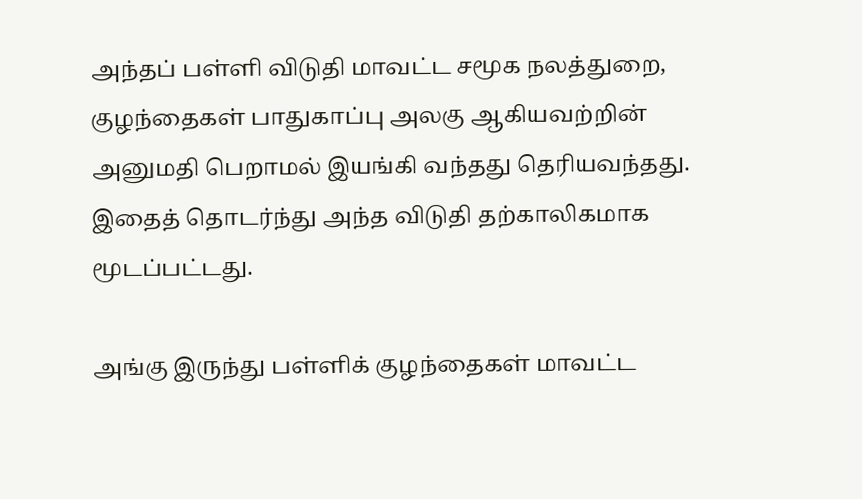அந்தப் பள்ளி விடுதி மாவட்ட சமூக நலத்துறை, குழந்தைகள் பாதுகாப்பு அலகு ஆகியவற்றின் அனுமதி பெறாமல் இயங்கி வந்தது தெரியவந்தது. இதைத் தொடர்ந்து அந்த விடுதி தற்காலிகமாக மூடப்பட்டது.

அங்கு இருந்து பள்ளிக் குழந்தைகள் மாவட்ட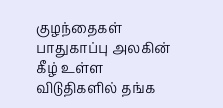குழந்தைகள் பாதுகாப்பு அலகின் கீழ் உள்ள விடுதிகளில் தங்க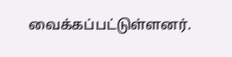வைக்கப்பட்டுள்ளனர்.